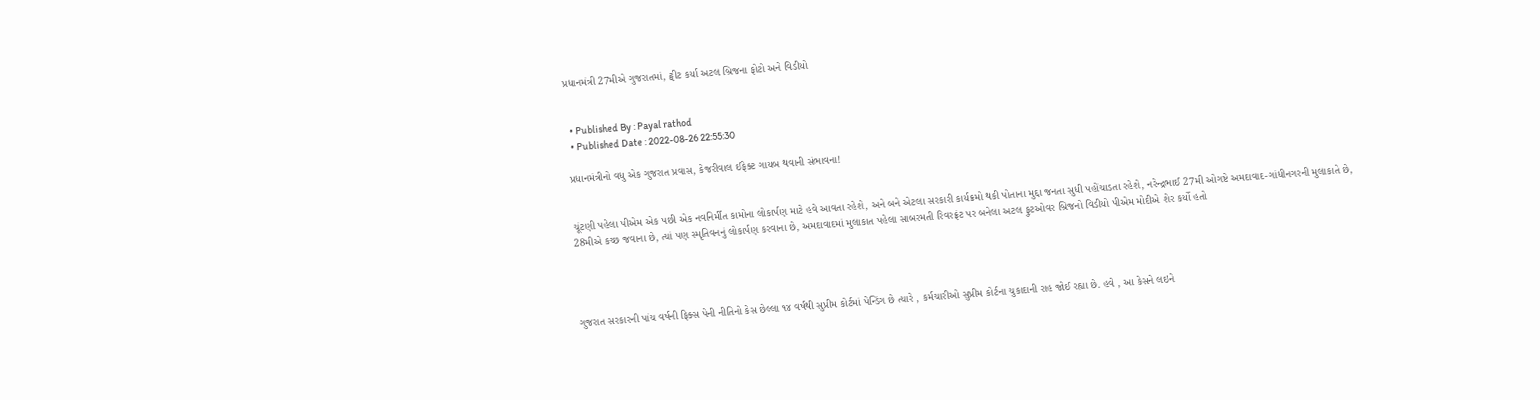પ્રધાનમંત્રી 27મીએ ગુજરાતમાં, ટ્વીટ કર્યા અટલ બ્રિજના ફોટો અને વિડીયો


  • Published By : Payal rathod
  • Published Date : 2022-08-26 22:55:30

પ્રધાનમંત્રીનો વધુ એક ગુજરાત પ્રવાસ, કેજરીવાલ ઈફેક્ટ ગાયબ થવાની સંભાવના!


ચૂંટણી પહેલા પીએમ એક પછી એક નવનિર્મીત કામોના લોકાર્પણ માટે હવે આવતા રહેશે, અને બને એટલા સરકારી કાર્યક્રમો થકી પોતાના મુદ્દા જનતા સુધી પહોંચાડતા રહેશે, નરેન્દ્રભાઈ 27મી ઓગષ્ટે અમદાવાદ-ગાંધીનગરની મુલાકાતે છે, 28મીએ કચ્છ જવાના છે, ત્યાં પણ સ્મૃતિવનનું લોકાર્પણ કરવાના છે, અમદાવાદમાં મુલાકાત પહેલા સાબરમતી રિવરફ્રંટ પર બનેલા અટલ ફુટઓવર બ્રિજનો વિડીયો પીએમ મોદીએ શેર કર્યો હતો




ગુજરાત સરકારની પાંચ વર્ષની ફિક્સ પેની નીતિનો કેસ છેલ્લા ૧૪ વર્ષથી સુપ્રીમ કોર્ટમાં પેન્ડિંગ છે ત્યારે , કર્મચારીઓ સુપ્રીમ કોર્ટના ચુકાદાની રાહ જોઈ રહ્યા છે. હવે , આ કેસને લઇને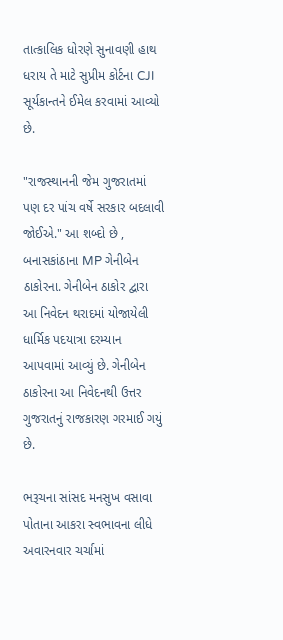તાત્કાલિક ધોરણે સુનાવણી હાથ ધરાય તે માટે સુપ્રીમ કોર્ટના CJI સૂર્યકાન્તને ઈમેલ કરવામાં આવ્યો છે.

"રાજસ્થાનની જેમ ગુજરાતમાં પણ દર પાંચ વર્ષે સરકાર બદલાવી જોઈએ." આ શબ્દો છે , બનાસકાંઠાના MP ગેનીબેન ઠાકોરના. ગેનીબેન ઠાકોર દ્વારા આ નિવેદન થરાદમાં યોજાયેલી ધાર્મિક પદયાત્રા દરમ્યાન આપવામાં આવ્યું છે. ગેનીબેન ઠાકોરના આ નિવેદનથી ઉત્તર ગુજરાતનું રાજકારણ ગરમાઈ ગયું છે.

ભરૂચના સાંસદ મનસુખ વસાવા પોતાના આકરા સ્વભાવના લીધે અવારનવાર ચર્ચામાં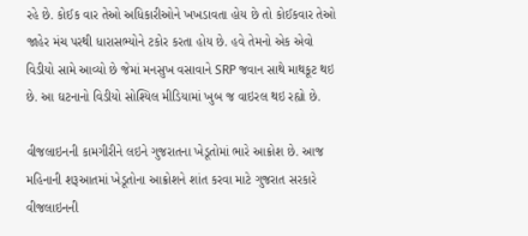રહે છે. કોઈક વાર તેઓ અધિકારીઓને ખખડાવતા હોય છે તો કોઈકવાર તેઓ જાહેર મંચ પરથી ધારાસભ્યોને ટકોર કરતા હોય છે. હવે તેમનો એક એવો વિડીયો સામે આવ્યો છે જેમાં મનસુખ વસાવાને SRP જવાન સાથે માથકૂટ થઇ છે. આ ઘટનાનો વિડીયો સોશ્યિલ મીડિયામાં ખુબ જ વાઇરલ થઇ રહ્યો છે.

વીજલાઇનની કામગીરીને લઇને ગુજરાતના ખેડૂતોમાં ભારે આક્રોશ છે. આજ મહિનાની શરૂઆતમાં ખેડૂતોના આક્રોશને શાંત કરવા માટે ગુજરાત સરકારે વીજલાઇનની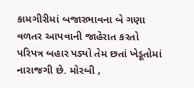કામગીરીમાં બજારભાવના બે ગણા વળતર આપવાની જાહેરાત કરતો પરિપત્ર બહાર પડ્યો તેમ છતાં ખેડૂતોમાં નારાજગી છે. મોરબી ,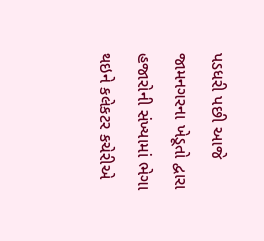પડધરી પછી આજે જામનગરના ખેડૂતો દ્વારા હજારોની સંખ્યામાં ભેગા થઇને કલેકટર કચેરીએ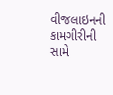વીજલાઇનની કામગીરીની સામે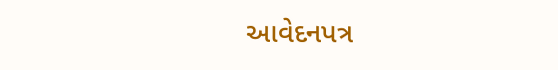આવેદનપત્ર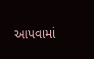આપવામાં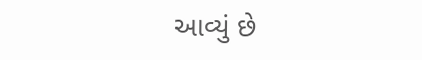આવ્યું છે